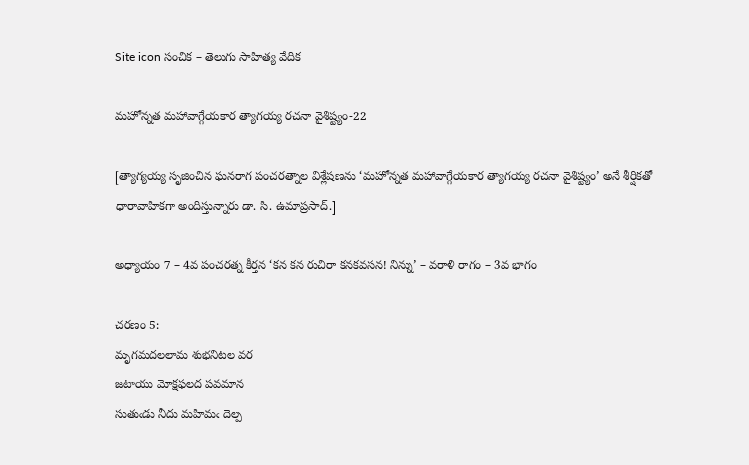Site icon సంచిక – తెలుగు సాహిత్య వేదిక

మహోన్నత మహావాగ్గేయకార త్యాగయ్య రచనా వైశిష్ట్యం-22

[త్యాగ్యయ్య సృజించిన ఘనరాగ పంచరత్నాల విశ్లేషణను ‘మహోన్నత మహావాగ్గేయకార త్యాగయ్య రచనా వైశిష్ట్యం’ అనే శీర్షికతో ధారావాహికగా అందిస్తున్నారు డా. సి. ఉమాప్రసాద్.]

అధ్యాయం 7 – 4వ పంచరత్న కీర్తన ‘కన కన రుచిరా కనకవసన! నిన్ను’ – వరాళి రాగం – 3వ భాగం

చరణం 5:
మృగమదలలామ శుభనిటల వర
జటాయు మోక్షఫలద పవమాన
సుతుఁడు నీదు మహిమఁ దెల్ప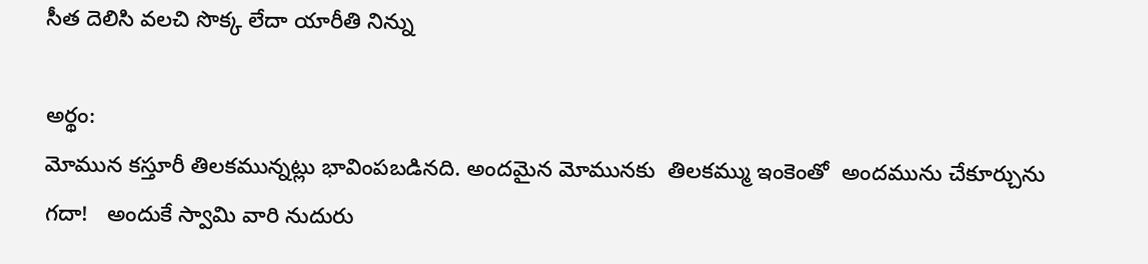సీత దెలిసి వలచి సొక్క లేదా యారీతి నిన్ను

అర్థం:
మోమున కస్తూరీ తిలకమున్నట్లు భావింపబడినది. అందమైన మోమునకు  తిలకమ్ము ఇంకెంతో  అందమును చేకూర్చును గదా!   అందుకే స్వామి వారి నుదురు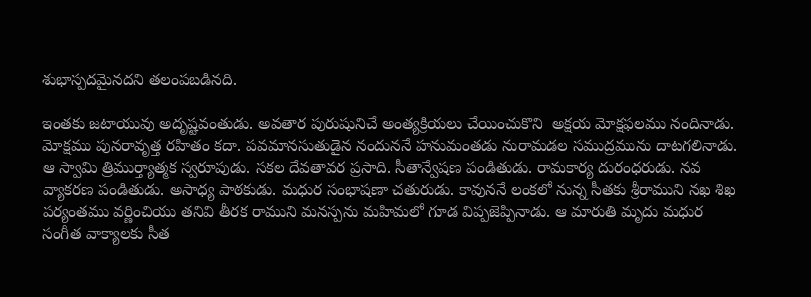శుభాస్పదమైనదని తలంపబడినది.

ఇంతకు జటాయువు అదృష్టవంతుడు. అవతార పురుషునిచే అంత్యక్రియలు చేయించుకొని  అక్షయ మోక్షఫలము నందినాడు. మోక్షము పునరావృత్త రహితం కదా. పవమానసుతుడైన నందుననే హనుమంతడు నురామడల సముద్రమును దాటగలినాడు. ఆ స్వామి త్రిముర్త్యాత్మక స్వరూపుడు. సకల దేవతావర ప్రసాది. సీతాన్వేషణ పండితుడు. రామకార్య దురంధరుడు. నవ వ్యాకరణ పండితుడు. అసాధ్య పాఠకుడు. మధుర సంభాషణా చతురుడు. కావుననే లంకలో నున్న సీతకు శ్రీరాముని నఖ శిఖ పర్యంతము వర్ణించియు తనివి తీరక రాముని మనస్పను మహిమలో గూడ విప్పజెప్పినాడు. ఆ మారుతి మృదు మధుర సంగీత వాక్యాలకు సీత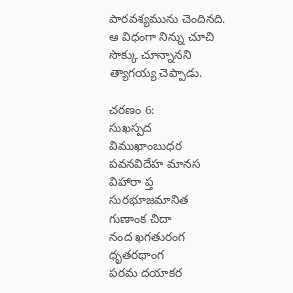పారవశ్యమును చెందినది. ఆ విధంగా నిన్ను చూచి సొక్కు చూన్నానని త్యాగయ్య చెప్పాడు.

చరణం 6:
సుఖస్పద విముఖాంబుధర
పవనవిదేహ మానస విహారా ప్త
సురభూజమానిత గుణాంక చిదా
నంద ఖగతురంగ ధృతరథాంగ
పరమ దయాకర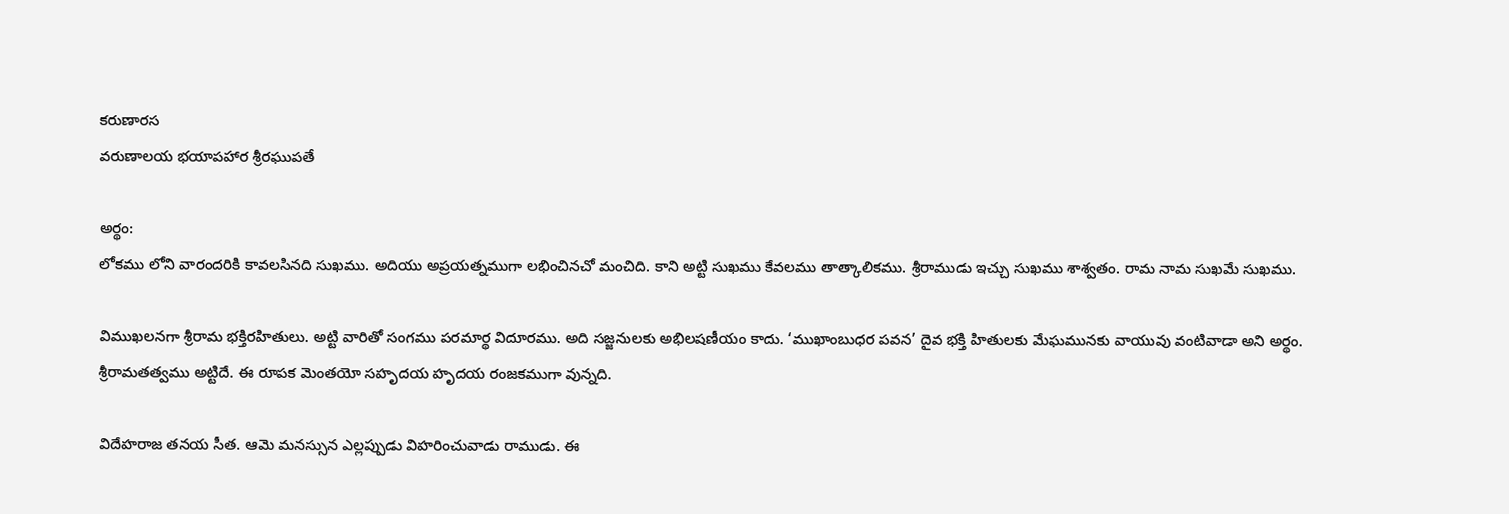కరుణారస
వరుణాలయ భయాపహార శ్రీరఘుపతే

అర్థం:
లోకము లోని వారందరికి కావలసినది సుఖము. అదియు అప్రయత్నముగా లభించినచో మంచిది. కాని అట్టి సుఖము కేవలము తాత్కాలికము. శ్రీరాముడు ఇచ్చు సుఖము శాశ్వతం. రామ నామ సుఖమే సుఖము.

విముఖలనగా శ్రీరామ భక్తిరహితులు. అట్టి వారితో సంగము పరమార్థ విదూరము. అది సజ్జనులకు అభిలషణీయం కాదు. ‘ముఖాంబుధర పవన’ దైవ భక్తి హితులకు మేఘమునకు వాయువు వంటివాడా అని అర్థం. శ్రీరామతత్వము అట్టిదే. ఈ రూపక మెంతయో సహృదయ హృదయ రంజకముగా వున్నది.

విదేహరాజ తనయ సీత. ఆమె మనస్సున ఎల్లప్పుడు విహరించువాడు రాముడు. ఈ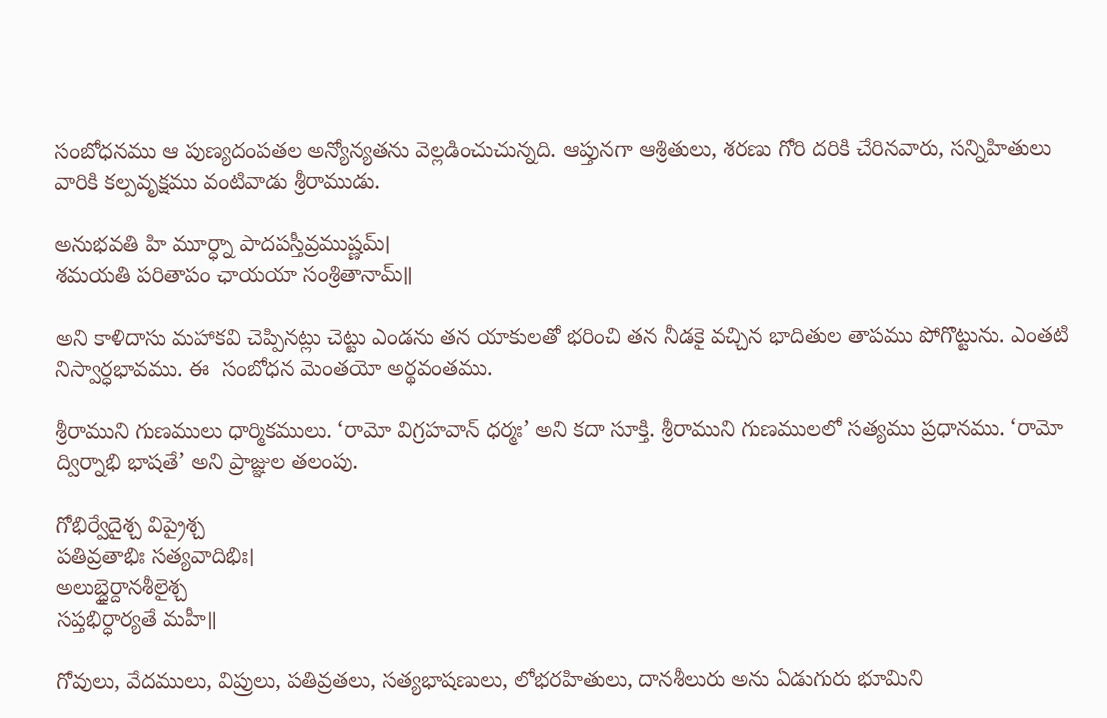సంబోధనము ఆ పుణ్యదంపతల అన్యోన్యతను వెల్లడించుచున్నది. ఆప్తునగా ఆశ్రితులు, శరణు గోరి దరికి చేరినవారు, సన్నిహితులు వారికి కల్పవృక్షము వంటివాడు శ్రీరాముడు.

అనుభవతి హి మూర్ధ్నా పాదపస్తీవ్రముష్ణమ్।
శమయతి పరితాపం ఛాయయా సంశ్రితానామ్॥

అని కాళిదాసు మహాకవి చెప్పినట్లు చెట్టు ఎండను తన యాకులతో భరించి తన నీడకై వచ్చిన భాదితుల తాపము పోగొట్టును. ఎంతటి నిస్వార్ధభావము. ఈ  సంబోధన మెంతయో అర్థవంతము.

శ్రీరాముని గుణములు ధార్మికములు. ‘రామో విగ్రహవాన్ ధర్మః’ అని కదా సూక్తి. శ్రీరాముని గుణములలో సత్యము ప్రధానము. ‘రామో ద్విర్నాభి భాషతే’ అని ప్రాజ్ఞుల తలంపు.

గోభిర్వేదైశ్చ విప్రైశ్చ
పతివ్రతాభిః సత్యవాదిభిః।
అలుబ్ధైర్దానశీలైశ్చ
సప్తభిర్ధార్యతే మహీ॥

గోవులు, వేదములు, విప్రులు, పతివ్రతలు, సత్యభాషణులు, లోభరహితులు, దానశీలురు అను ఏడుగురు భూమిని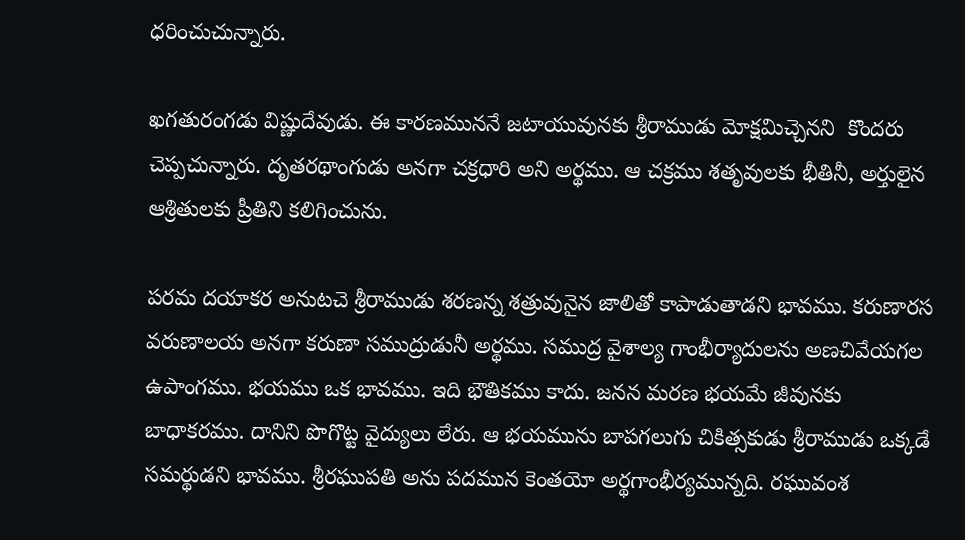ధరించుచున్నారు.

ఖగతురంగడు విష్ణుదేవుడు. ఈ కారణముననే జటాయువునకు శ్రీరాముడు మోక్షమిచ్చెనని  కొందరు చెప్పచున్నారు. దృతరథాంగుడు అనగా చక్రధారి అని అర్థము. ఆ చక్రము శతృవులకు భీతినీ, అర్తులైన ఆశ్రితులకు ప్రీతిని కలిగించును.

పరమ దయాకర అనుటచె శ్రీరాముడు శరణన్న శత్రువునైన జాలితో కాపాడుతాడని భావము. కరుణారస వరుణాలయ అనగా కరుణా సముద్రుడునీ అర్థము. సముద్ర వైశాల్య గాంభీర్యాదులను అణచివేయగల ఉపాంగము. భయము ఒక భావము. ఇది భౌతికము కాదు. జనన మరణ భయమే జీవునకు బాధాకరము. దానిని పొగొట్ట వైద్యులు లేరు. ఆ భయమును బాపగలుగు చికిత్సకుడు శ్రీరాముడు ఒక్కడే సమర్థుడని భావము. శ్రీరఘుపతి అను పదమున కెంతయో అర్థగాంభీర్యమున్నది. రఘువంశ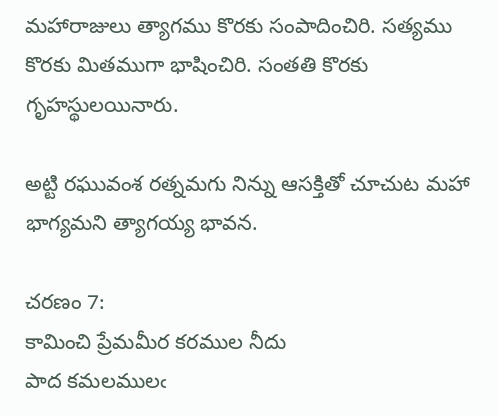మహారాజులు త్యాగము కొరకు సంపాదించిరి. సత్యము కొరకు మితముగా భాషించిరి. సంతతి కొరకు గృహస్థులయినారు.

అట్టి రఘువంశ రత్నమగు నిన్ను ఆసక్తితో చూచుట మహా భాగ్యమని త్యాగయ్య భావన.

చరణం 7:
కామించి ప్రేమమీర కరముల నీదు
పాద కమలములఁ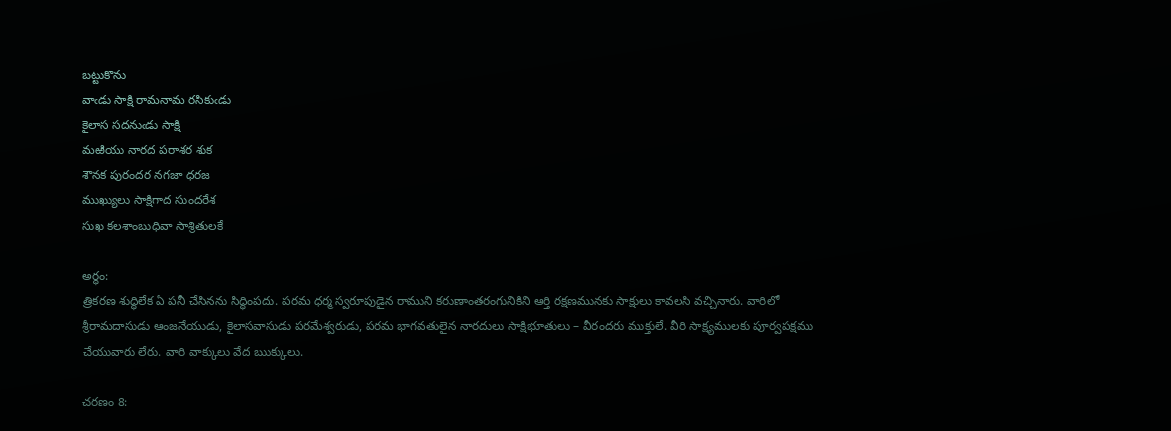బట్టుకొను
వాఁడు సాక్షి రామనామ రసికుఁడు
కైలాస సదనుఁడు సాక్షి
మఱియు నారద పరాశర శుక
శౌనక పురందర నగజా ధరజ
ముఖ్యులు సాక్షిగాద సుందరేశ
సుఖ కలశాంబుధివా సాశ్రితులకే

అర్థం:
త్రికరణ శుద్ధిలేక ఏ పనీ చేసినను సిద్ధింపదు. పరమ ధర్మ స్వరూపుడైన రాముని కరుణాంతరంగునికిని ఆర్తి రక్షణమునకు సాక్షులు కావలసి వచ్చినారు. వారిలో శ్రీరామదాసుడు ఆంజనేయుడు, కైలాసవాసుడు పరమేశ్వరుడు, పరమ భాగవతులైన నారదులు సాక్షిభూతులు – వీరందరు ముక్తులే. వీరి సాక్ష్యములకు పూర్వపక్షము చేయువారు లేరు. వారి వాక్కులు వేద ఋక్కులు.

చరణం 8: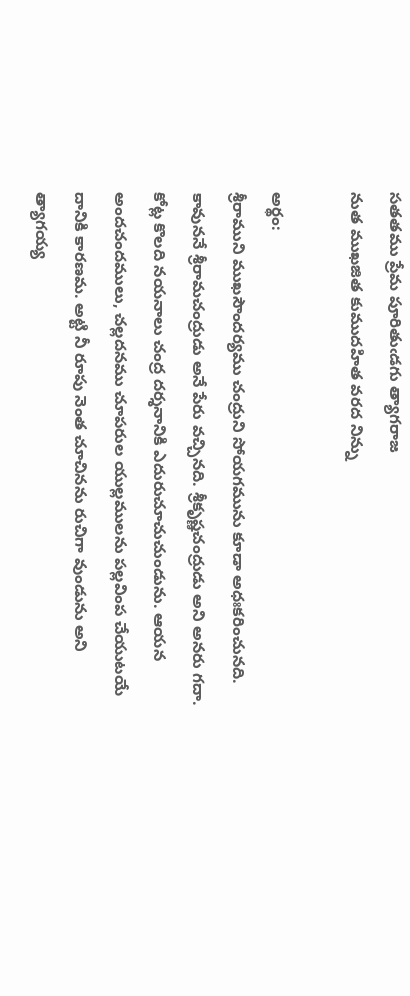సతతము ప్రేమ పూరితుఁడగు త్యాగరాజ
నుత ముఖజిత కుముదహిత వరద నిన్ను

అర్థం:
శ్రీరాముని ముఖసౌందర్యము చంద్రుని సోయగమును కూడా అధఃకరించునది. కావుననే శ్రీరామచంద్రుడు అనే పేరు వచ్చినది. శ్రీకృష్ణచంద్రుడు అని అనరు గదా. కోట్ల కొలది నయనాలు చంద్ర దర్శనానికి ఎదురుచూచుచుండును. ఆయన అందచందములు, చల్లదనము చూపరుల యుల్లములను పల్లవింప చేయుటయే  దానికి కారణమ. అట్టి నీ రూపు నెంత చూచినను రుచిగా వుండును అని త్యాగయ్య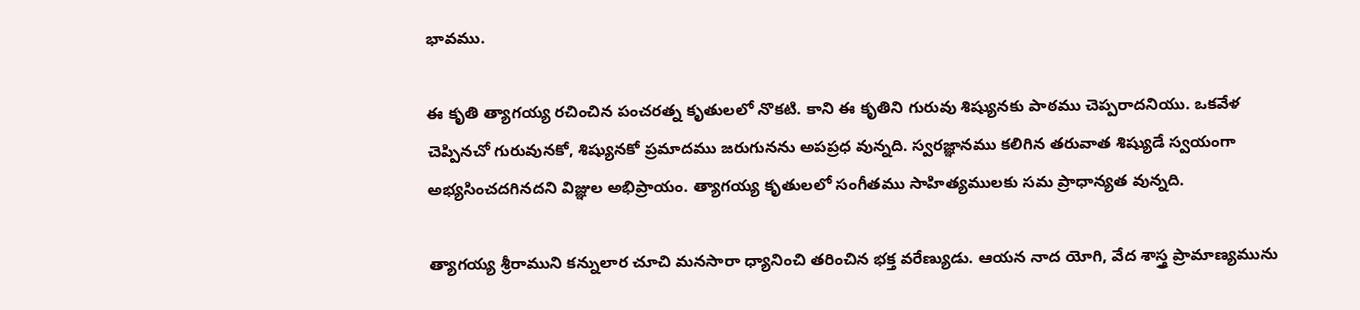భావము.

ఈ కృతి త్యాగయ్య రచించిన పంచరత్న కృతులలో నొకటి. కాని ఈ కృతిని గురువు శిష్యునకు పాఠము చెప్పరాదనియు. ఒకవేళ చెప్పినచో గురువునకో, శిష్యునకో ప్రమాదము జరుగునను అపప్రధ వున్నది. స్వరజ్ఞానము కలిగిన తరువాత శిష్యుడే స్వయంగా అభ్యసించదగినదని విజ్ఞుల అభిప్రాయం. త్యాగయ్య కృతులలో సంగీతము సాహిత్యములకు సమ ప్రాధాన్యత వున్నది.

త్యాగయ్య శ్రీరాముని కన్నులార చూచి మనసారా ధ్యానించి తరించిన భక్త వరేణ్యుడు. ఆయన నాద యోగి, వేద శాస్త్ర ప్రామాణ్యమును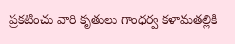ప్రకటించు వారి కృతులు గాంధర్వ కళామతల్లికి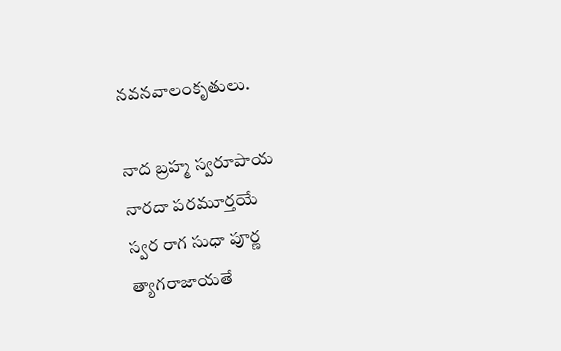నవనవాలంకృతులు.

నాద బ్రహ్మ స్వరూపాయ
నారదా పరమూర్తయే
స్వర రాగ సుధా పూర్ణ
త్యాగరాజాయతే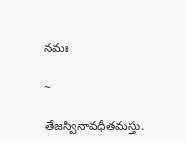నమః

~

తేజస్వినావధీతమస్తు.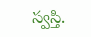స్వస్తి.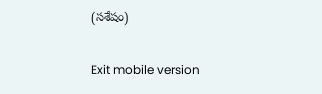(సశేషం)

Exit mobile version